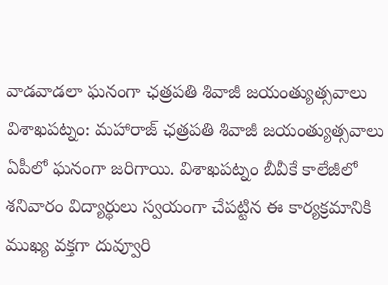వాడవాడలా ఘనంగా ఛత్రపతి శివాజీ జయంత్యుత్సవాలు
విశాఖపట్నం: మహారాజ్ ఛత్రపతి శివాజీ జయంత్యుత్సవాలు ఏపీలో ఘనంగా జరిగాయి. విశాఖపట్నం బీవీకే కాలేజీలో శనివారం విద్యార్థులు స్వయంగా చేపట్టిన ఈ కార్యక్రమానికి ముఖ్య వక్తగా దువ్వూరి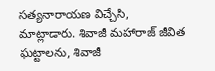సత్యనారాయణ విచ్చేసి, మాట్లాడారు. శివాజీ మహారాజ్ జీవిత ఘట్టాలను, శివాజీ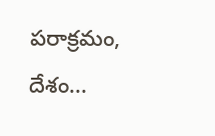పరాక్రమం, దేశం...